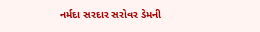નર્મદા સરદાર સરોવર ડેમની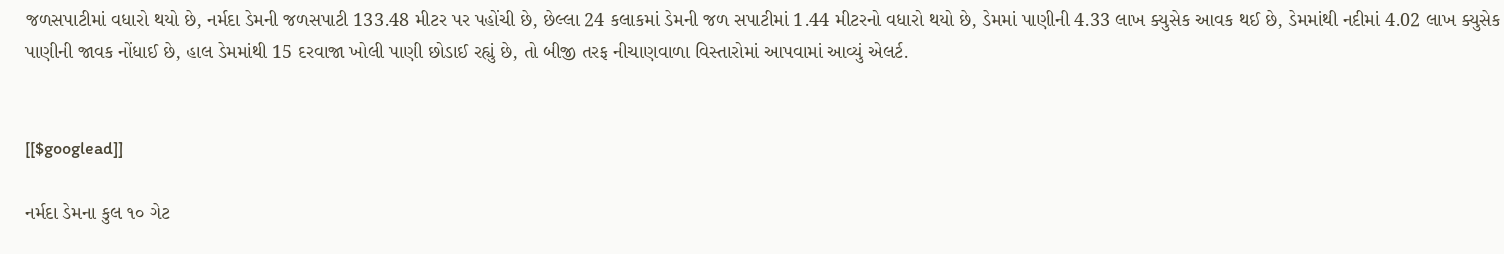જળસપાટીમાં વધારો થયો છે, નર્મદા ડેમની જળસપાટી 133.48 મીટર પર પહોંચી છે, છેલ્લા 24 કલાકમાં ડેમની જળ સપાટીમાં 1.44 મીટરનો વધારો થયો છે, ડેમમાં પાણીની 4.33 લાખ ક્યુસેક આવક થઈ છે, ડેમમાંથી નદીમાં 4.02 લાખ ક્યુસેક પાણીની જાવક નોંધાઈ છે, હાલ ડેમમાંથી 15 દરવાજા ખોલી પાણી છોડાઈ રહ્યું છે, તો બીજી તરફ નીચાણવાળા વિસ્તારોમાં આપવામાં આવ્યું એલર્ટ.


[[$googlead]]

નર્મદા ડેમના કુલ ૧૦ ગેટ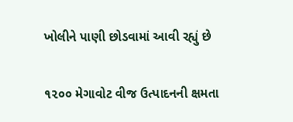ખોલીને પાણી છોડવામાં આવી રહ્યું છે

૧૨૦૦ મેગાવોટ વીજ ઉત્પાદનની ક્ષમતા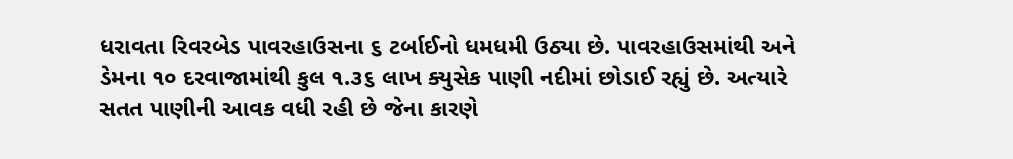ધરાવતા રિવરબેડ પાવરહાઉસના ૬ ટર્બાઈનો ધમધમી ઉઠ્યા છે. પાવરહાઉસમાંથી અને ડેમના ૧૦ દરવાજામાંથી કુલ ૧.૩૬ લાખ ક્યુસેક પાણી નદીમાં છોડાઈ રહ્યું છે. અત્યારે સતત પાણીની આવક વધી રહી છે જેના કારણે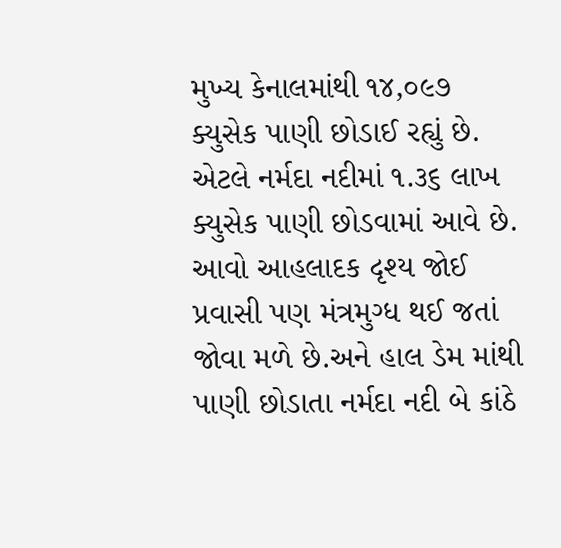મુખ્ય કેનાલમાંથી ૧૪,૦૯૭ ક્યુસેક પાણી છોડાઈ રહ્યું છે. એટલે નર્મદા નદીમાં ૧.૩૬ લાખ ક્યુસેક પાણી છોડવામાં આવે છે. આવો આહલાદક દૃશ્ય જોઈ પ્રવાસી પણ મંત્રમુગ્ધ થઈ જતાં જોવા મળે છે.અને હાલ ડેમ માંથી પાણી છોડાતા નર્મદા નદી બે કાંઠે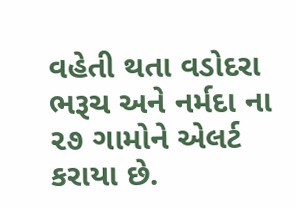વહેતી થતા વડોદરા ભરૂચ અને નર્મદા ના ૨૭ ગામોને એલર્ટ કરાયા છે.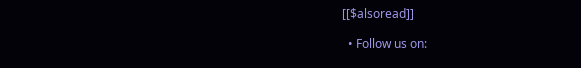[[$alsoread]]

  • Follow us on: